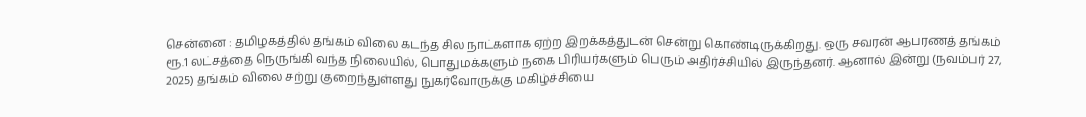சென்னை : தமிழகத்தில் தங்கம் விலை கடந்த சில நாட்களாக ஏற்ற இறக்கத்துடன் சென்று கொண்டிருக்கிறது. ஒரு சவரன் ஆபரணத் தங்கம் ரூ.1 லட்சத்தை நெருங்கி வந்த நிலையில், பொதுமக்களும் நகை பிரியர்களும் பெரும் அதிர்ச்சியில் இருந்தனர். ஆனால் இன்று (நவம்பர் 27, 2025) தங்கம் விலை சற்று குறைந்துள்ளது நுகர்வோருக்கு மகிழ்ச்சியை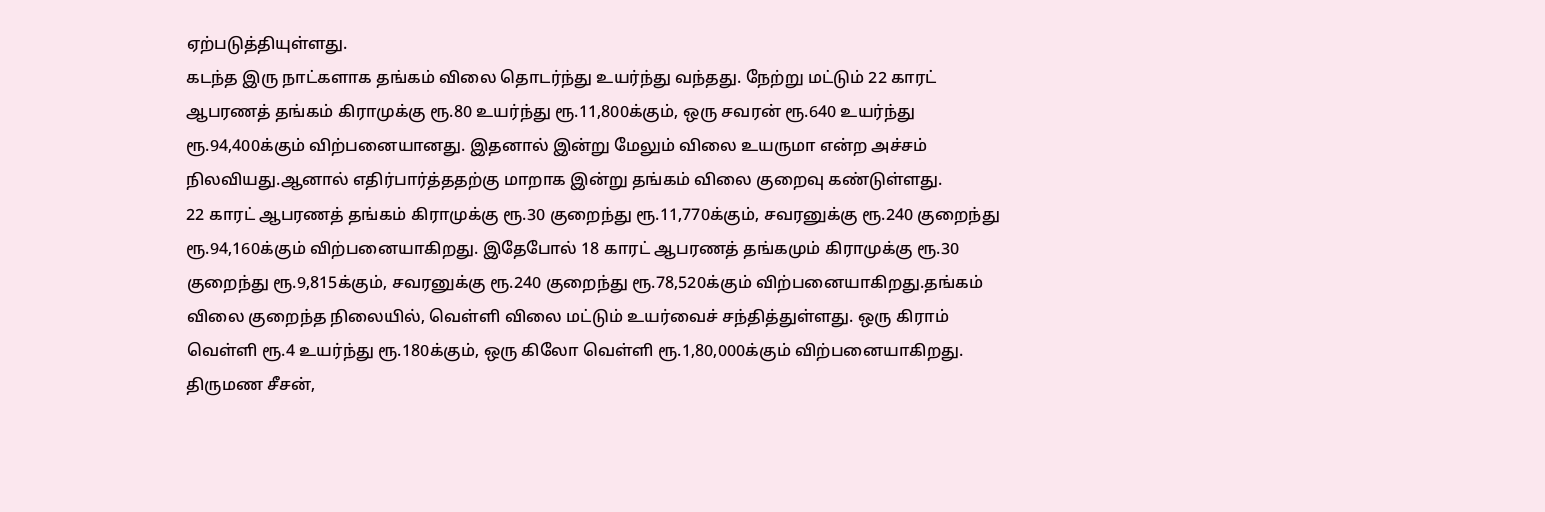ஏற்படுத்தியுள்ளது.
கடந்த இரு நாட்களாக தங்கம் விலை தொடர்ந்து உயர்ந்து வந்தது. நேற்று மட்டும் 22 காரட் ஆபரணத் தங்கம் கிராமுக்கு ரூ.80 உயர்ந்து ரூ.11,800க்கும், ஒரு சவரன் ரூ.640 உயர்ந்து ரூ.94,400க்கும் விற்பனையானது. இதனால் இன்று மேலும் விலை உயருமா என்ற அச்சம் நிலவியது.ஆனால் எதிர்பார்த்ததற்கு மாறாக இன்று தங்கம் விலை குறைவு கண்டுள்ளது.
22 காரட் ஆபரணத் தங்கம் கிராமுக்கு ரூ.30 குறைந்து ரூ.11,770க்கும், சவரனுக்கு ரூ.240 குறைந்து ரூ.94,160க்கும் விற்பனையாகிறது. இதேபோல் 18 காரட் ஆபரணத் தங்கமும் கிராமுக்கு ரூ.30 குறைந்து ரூ.9,815க்கும், சவரனுக்கு ரூ.240 குறைந்து ரூ.78,520க்கும் விற்பனையாகிறது.தங்கம் விலை குறைந்த நிலையில், வெள்ளி விலை மட்டும் உயர்வைச் சந்தித்துள்ளது. ஒரு கிராம் வெள்ளி ரூ.4 உயர்ந்து ரூ.180க்கும், ஒரு கிலோ வெள்ளி ரூ.1,80,000க்கும் விற்பனையாகிறது.
திருமண சீசன்,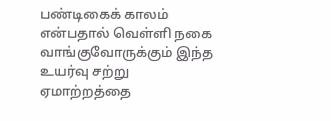பண்டிகைக் காலம் என்பதால் வெள்ளி நகை வாங்குவோருக்கும் இந்த உயர்வு சற்று ஏமாற்றத்தை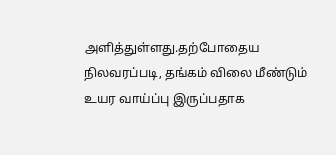அளித்துள்ளது.தற்போதைய நிலவரப்படி, தங்கம் விலை மீண்டும் உயர வாய்ப்பு இருப்பதாக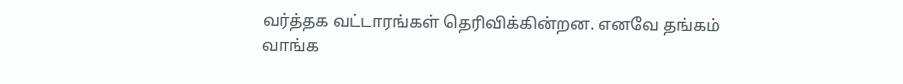வர்த்தக வட்டாரங்கள் தெரிவிக்கின்றன. எனவே தங்கம் வாங்க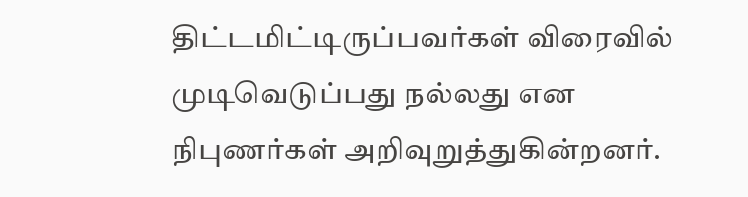திட்டமிட்டிருப்பவர்கள் விரைவில் முடிவெடுப்பது நல்லது என நிபுணர்கள் அறிவுறுத்துகின்றனர்.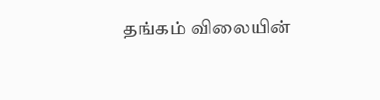தங்கம் விலையின்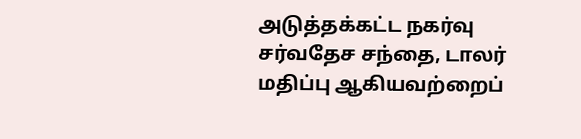அடுத்தக்கட்ட நகர்வு சர்வதேச சந்தை, டாலர் மதிப்பு ஆகியவற்றைப்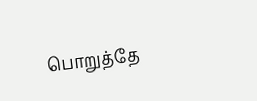பொறுத்தே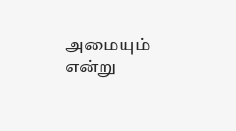அமையும் என்று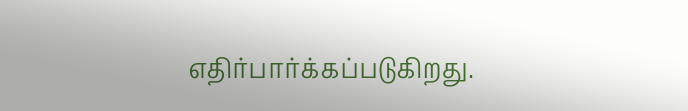எதிர்பார்க்கப்படுகிறது.